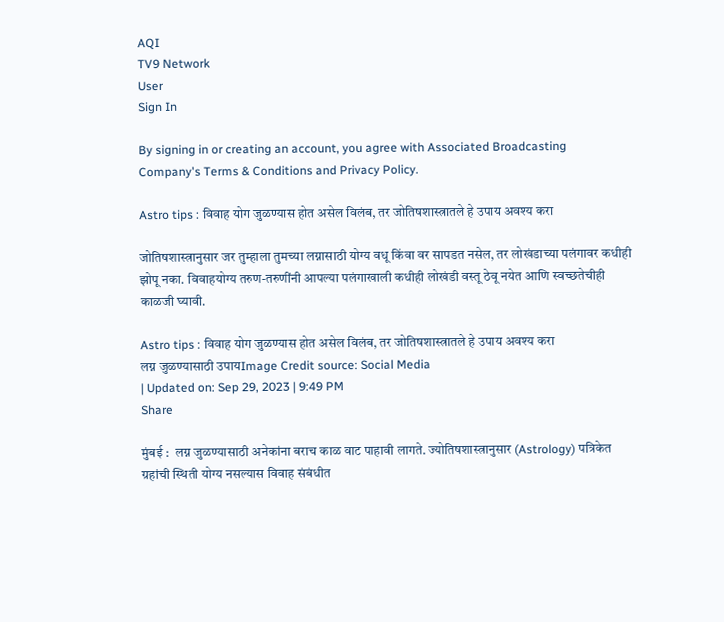AQI
TV9 Network
User
Sign In

By signing in or creating an account, you agree with Associated Broadcasting Company's Terms & Conditions and Privacy Policy.

Astro tips : विवाह योग जुळण्यास होत असेल विलंब, तर जोतिषशास्त्रातले हे उपाय अवश्य करा

जोतिषशास्त्रानुसार जर तुम्हाला तुमच्या लग्नासाठी योग्य वधू किंवा वर सापडत नसेल, तर लोखंडाच्या पलंगावर कधीही झोपू नका. विवाहयोग्य तरुण-तरुणींनी आपल्या पलंगाखाली कधीही लोखंडी वस्तू ठेवू नयेत आणि स्वच्छतेचीही काळजी घ्यावी.

Astro tips : विवाह योग जुळण्यास होत असेल विलंब, तर जोतिषशास्त्रातले हे उपाय अवश्य करा
लग्न जुळण्यासाठी उपायImage Credit source: Social Media
| Updated on: Sep 29, 2023 | 9:49 PM
Share

मुंबई :  लग्न जुळण्यासाठी अनेकांना बराच काळ वाट पाहावी लागते. ज्योतिषशास्त्रानुसार (Astrology) पत्रिकेत ग्रहांची स्थिती योग्य नसल्यास विवाह संबंधीत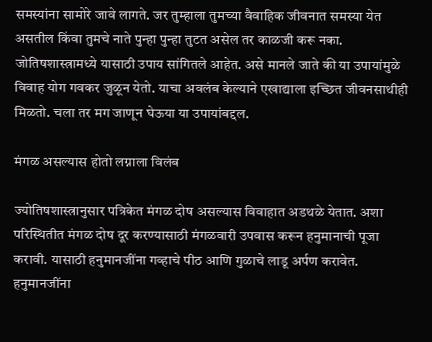समस्यांना सामोरे जावे लागते. जर तुम्हाला तुमच्या वैवाहिक जीवनात समस्या येत असतील किंवा तुमचे नाते पुन्हा पुन्हा तुटत असेल तर काळजी करू नका. जोतिषशास्त्रामध्ये यासाठी उपाय सांगितले आहेत. असे मानले जाते की या उपायांमुळे विवाह योग गवकर जुळून येतो. याचा अवलंब केल्याने एखाद्याला इच्छित जीवनसाथीही मिळतो. चला तर मग जाणून घेऊया या उपायांबद्दल.

मंगळ असल्यास होतो लग्नाला विलंब

ज्योतिषशास्त्रानुसार पत्रिकेत मंगळ दोष असल्यास विवाहात अडथळे येतात. अशा परिस्थितीत मंगळ दोष दूर करण्यासाठी मंगळवारी उपवास करून हनुमानाची पूजा करावी. यासाठी हनुमानजींना गव्हाचे पीठ आणि गुळाचे लाडू अर्पण करावेत. हनुमानजींना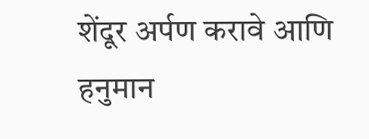शेंदूर अर्पण करावे आणि हनुमान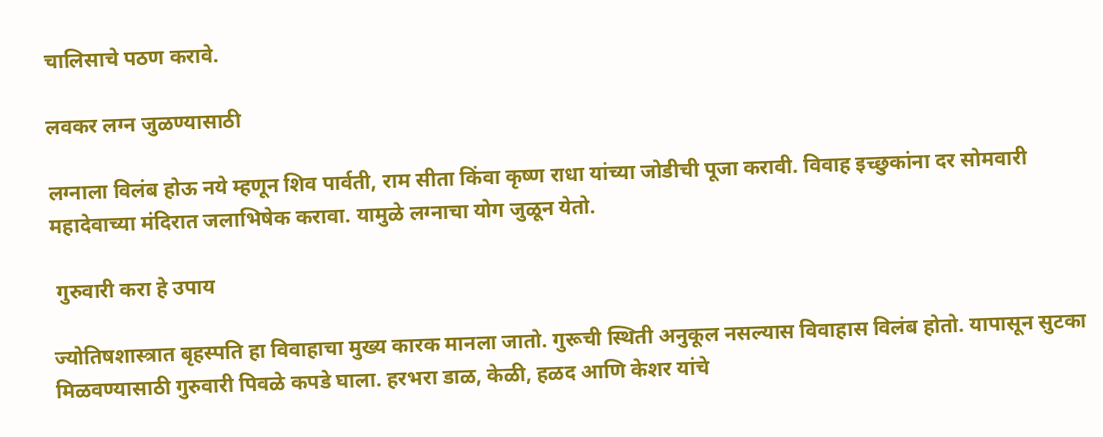चालिसाचे पठण करावे.

लवकर लग्न जुळण्यासाठी

लग्नाला विलंब होऊ नये म्हणून शिव पार्वती, राम सीता किंवा कृष्ण राधा यांच्या जोडीची पूजा करावी. विवाह इच्छुकांना दर सोमवारी महादेवाच्या मंदिरात जलाभिषेक करावा. यामुळे लग्नाचा योग जुळून येतो.

 गुरुवारी करा हे उपाय

ज्योतिषशास्त्रात बृहस्पति हा विवाहाचा मुख्य कारक मानला जातो. गुरूची स्थिती अनुकूल नसल्यास विवाहास विलंब होतो. यापासून सुटका मिळवण्यासाठी गुरुवारी पिवळे कपडे घाला. हरभरा डाळ, केळी, हळद आणि केशर यांचे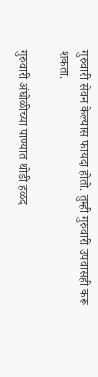गुरुवारी सेवन केल्यास फायदा होतो. तुम्ही गुरुवारी उपवासही करू शकता.

गुरुवारी अंघोळीच्या पाण्यात थोडी हळद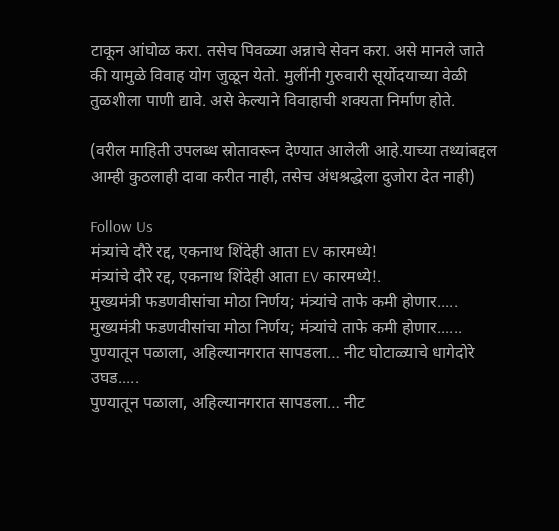टाकून आंघोळ करा. तसेच पिवळ्या अन्नाचे सेवन करा. असे मानले जाते की यामुळे विवाह योग जुळून येतो. मुलींनी गुरुवारी सूर्योदयाच्या वेळी तुळशीला पाणी द्यावे. असे केल्याने विवाहाची शक्यता निर्माण होते.

(वरील माहिती उपलब्ध स्रोतावरून देण्यात आलेली आहे.याच्या तथ्यांबद्दल आम्ही कुठलाही दावा करीत नाही, तसेच अंधश्रद्धेला दुजोरा देत नाही)

Follow Us
मंत्र्यांचे दौरे रद्द, एकनाथ शिंदेही आता EV कारमध्ये!
मंत्र्यांचे दौरे रद्द, एकनाथ शिंदेही आता EV कारमध्ये!.
मुख्यमंत्री फडणवीसांचा मोठा निर्णय; मंत्र्यांचे ताफे कमी होणार.....
मुख्यमंत्री फडणवीसांचा मोठा निर्णय; मंत्र्यांचे ताफे कमी होणार......
पुण्यातून पळाला, अहिल्यानगरात सापडला… नीट घोटाळ्याचे धागेदोरे उघड.....
पुण्यातून पळाला, अहिल्यानगरात सापडला… नीट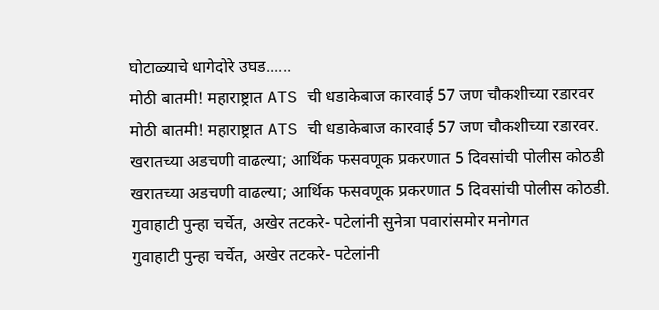घोटाळ्याचे धागेदोरे उघड......
मोठी बातमी! महाराष्ट्रात ATS ची धडाकेबाज कारवाई 57 जण चौकशीच्या रडारवर
मोठी बातमी! महाराष्ट्रात ATS ची धडाकेबाज कारवाई 57 जण चौकशीच्या रडारवर.
खरातच्या अडचणी वाढल्या; आर्थिक फसवणूक प्रकरणात 5 दिवसांची पोलीस कोठडी
खरातच्या अडचणी वाढल्या; आर्थिक फसवणूक प्रकरणात 5 दिवसांची पोलीस कोठडी.
गुवाहाटी पुन्हा चर्चेत, अखेर तटकरे- पटेलांनी सुनेत्रा पवारांसमोर मनोगत
गुवाहाटी पुन्हा चर्चेत, अखेर तटकरे- पटेलांनी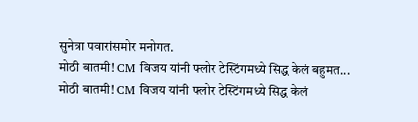सुनेत्रा पवारांसमोर मनोगत.
मोठी बातमी! CM विजय यांनी फ्लोर टेस्टिंगमध्ये सिद्ध केलं बहुमत...
मोठी बातमी! CM विजय यांनी फ्लोर टेस्टिंगमध्ये सिद्ध केलं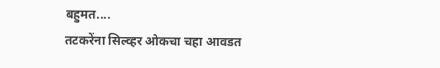बहुमत....
तटकरेंना सिल्व्हर ओकचा चहा आवडत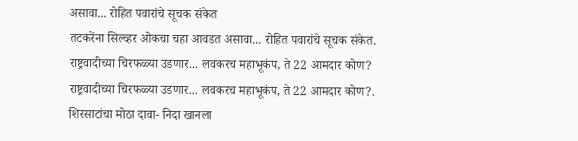असावा... रोहित पवारांचे सूचक संकेत
तटकरेंना सिल्व्हर ओकचा चहा आवडत असावा... रोहित पवारांचे सूचक संकेत.
राष्ट्रवादीच्या चिरफळ्या उडणार... लवकरच महाभूकंप, ते 22 आमदार कोण?
राष्ट्रवादीच्या चिरफळ्या उडणार... लवकरच महाभूकंप, ते 22 आमदार कोण?.
शिरसाटांचा मोठा दावा- निदा खानला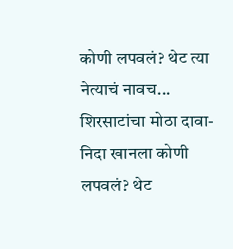कोणी लपवलं? थेट त्या नेत्याचं नावच...
शिरसाटांचा मोठा दावा- निदा खानला कोणी लपवलं? थेट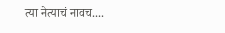त्या नेत्याचं नावच....